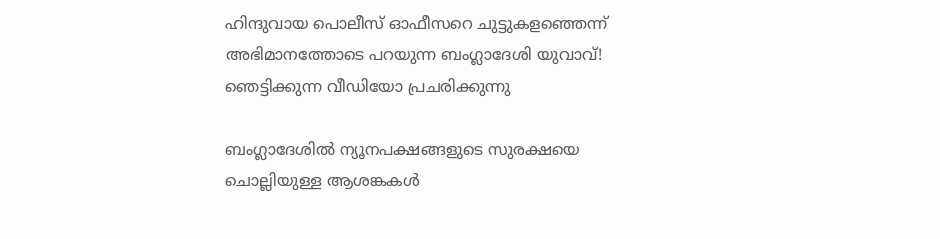ഹിന്ദുവായ പൊലീസ് ഓഫീസറെ ചുട്ടുകളഞ്ഞെന്ന് അഭിമാനത്തോടെ പറയുന്ന ബംഗ്ലാദേശി യുവാവ്! ഞെട്ടിക്കുന്ന വീഡിയോ പ്രചരിക്കുന്നു

ബംഗ്ലാദേശില്‍ ന്യൂനപക്ഷങ്ങളുടെ സുരക്ഷയെ ചൊല്ലിയുള്ള ആശങ്കകള്‍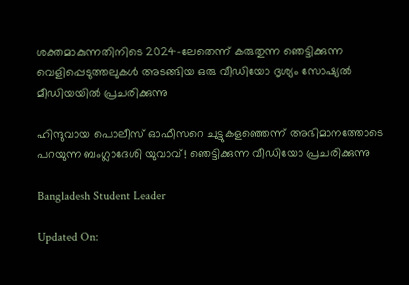ശക്തമാകുന്നതിനിടെ 2024-ലേതെന്ന് കരുതുന്ന ഞെട്ടിക്കുന്ന വെളിപ്പെടുത്തലുകള്‍ അടങ്ങിയ ഒരു വീഡിയോ ദൃശ്യം സോഷ്യല്‍ മീഡിയയില്‍ പ്രചരിക്കുന്നു

ഹിന്ദുവായ പൊലീസ് ഓഫീസറെ ചുട്ടുകളഞ്ഞെന്ന് അഭിമാനത്തോടെ പറയുന്ന ബംഗ്ലാദേശി യുവാവ്! ഞെട്ടിക്കുന്ന വീഡിയോ പ്രചരിക്കുന്നു

Bangladesh Student Leader

Updated On: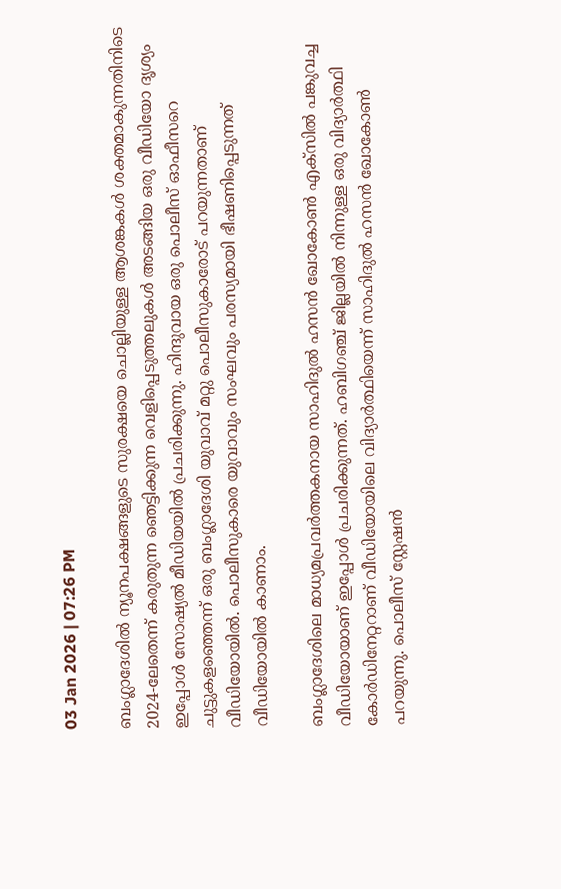03 Jan 2026 | 07:26 PM

ബംഗ്ലാദേശില്‍ ന്യൂനപക്ഷങ്ങളുടെ സുരക്ഷയെ ചൊല്ലിയുള്ള ആശങ്കകള്‍ ശക്തമാകുന്നതിനിടെ 2024-ലേതെന്ന് കരുതുന്ന ഞെട്ടിക്കുന്ന വെളിപ്പെടുത്തലുകള്‍ അടങ്ങിയ ഒരു വീഡിയോ ദൃശ്യം ഇപ്പോള്‍ സോഷ്യല്‍ മീഡിയയില്‍ പ്രചരിക്കുന്നു. ഹിന്ദുവായ ഒരു പൊലീസ് ഓഫീസറെ ചുട്ടുകളഞ്ഞെന്ന് ഒരു ബംഗ്ലാദേശി യുവാവ് മറ്റു പൊലീസുകാരോട് പറയുന്നതാണ് വീഡിയോയില്‍. പൊലീസുകാരെ യുവാവും സംഘവും പരസ്യമായി ഭീഷണിപ്പെടുന്നത് വീഡിയോയില്‍ കാണാം.

ബംഗ്ലാദേശിലെ മാധ്യമപ്രവര്‍ത്തകനായ സാഹിദുല്‍ ഹസന്‍ ഖോകോണ്‍ എക്‌സില്‍ പങ്കുവച്ച വീഡിയോയാണ് ഇപ്പോള്‍ പ്രചരിക്കുന്നത്. ഹബിഗഞ്ച് ജില്ലയിൽ നിന്നുള്ള ഒരു വിദ്യാർത്ഥി കോർഡിനേറ്ററാണ് വീഡിയോയിലെ വിദ്യാര്‍ത്ഥിയെന്ന്‌ സാഹിദുല്‍ ഹസന്‍ ഖോകോണ്‍ പറയുന്നു. പൊലീസ് സ്റ്റേഷന്‍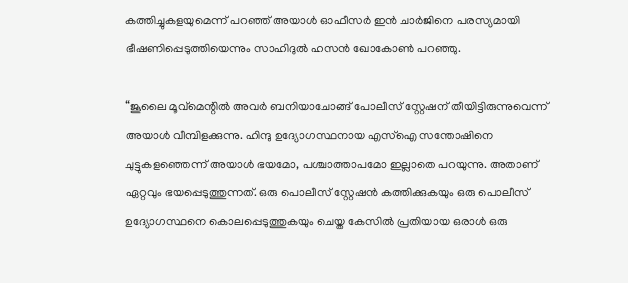കത്തിച്ചുകളയുമെന്ന് പറഞ്ഞ് അയാള്‍ ഓഫീസര്‍ ഇന്‍ ചാര്‍ജിനെ പരസ്യമായി ഭീഷണിപ്പെടുത്തിയെന്നും സാഹിദുല്‍ ഹസന്‍ ഖോകോണ്‍ പറഞ്ഞു.

“ജൂലൈ മൂവ്‌മെന്റില്‍ അവർ ബനിയാചോങ്ങ് പോലീസ് സ്റ്റേഷന് തീയിട്ടിരുന്നുവെന്ന് അയാള്‍ വീമ്പിളക്കുന്നു. ഹിന്ദു ഉദ്യോഗസ്ഥനായ എസ്ഐ സന്തോഷിനെ ചുട്ടുകളഞ്ഞെന്ന് അയാള്‍ ഭയമോ, പശ്ചാത്താപമോ ഇല്ലാതെ പറയുന്നു. അതാണ് ഏറ്റവും ഭയപ്പെടുത്തുന്നത്. ഒരു പൊലീസ് സ്റ്റേഷൻ കത്തിക്കുകയും ഒരു പൊലീസ് ഉദ്യോഗസ്ഥനെ കൊലപ്പെടുത്തുകയും ചെയ്ത കേസിൽ പ്രതിയായ ഒരാൾ ഒരു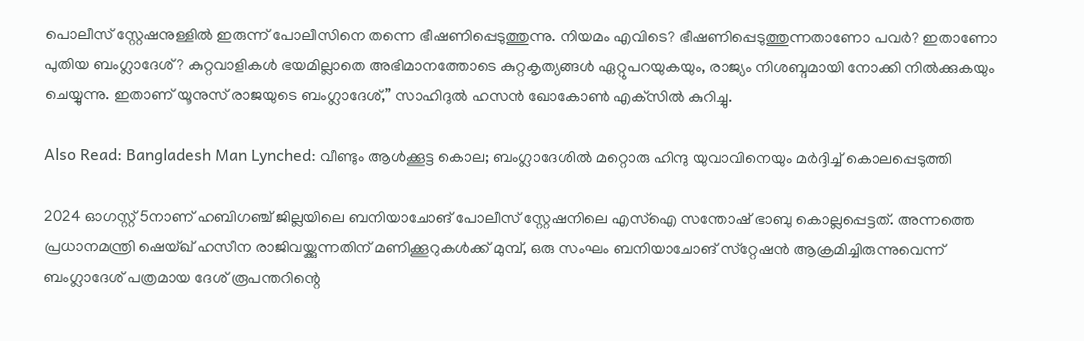പൊലീസ് സ്റ്റേഷനുള്ളിൽ ഇരുന്ന് പോലീസിനെ തന്നെ ഭീഷണിപ്പെടുത്തുന്നു. നിയമം എവിടെ? ഭീഷണിപ്പെടുത്തുന്നതാണോ പവര്‍? ഇതാണോ പുതിയ ബംഗ്ലാദേശ്? കുറ്റവാളികൾ ഭയമില്ലാതെ അഭിമാനത്തോടെ കുറ്റകൃത്യങ്ങൾ ഏറ്റുപറയുകയും, രാജ്യം നിശബ്ദമായി നോക്കി നില്‍ക്കുകയും ചെയ്യുന്നു. ഇതാണ് യൂനുസ് രാജയുടെ ബംഗ്ലാദേശ്‌,” സാഹിദുല്‍ ഹസന്‍ ഖോകോണ്‍ എക്‌സില്‍ കുറിച്ചു.

Also Read: Bangladesh Man Lynched: വീണ്ടും ആൾക്കൂട്ട കൊല; ബംഗ്ലാദേശിൽ മറ്റൊരു ഹിന്ദു യുവാവിനെയും മർദ്ദിച്ച് കൊലപ്പെടുത്തി

2024 ഓഗസ്റ്റ് 5നാണ്‌ ഹബിഗഞ്ച് ജില്ലയിലെ ബനിയാചോങ് പോലീസ് സ്റ്റേഷനിലെ എസ്‌ഐ സന്തോഷ് ഭാബു കൊല്ലപ്പെട്ടത്. അന്നത്തെ പ്രധാനമന്ത്രി ഷെയ്ഖ് ഹസീന രാജിവയ്ക്കുന്നതിന് മണിക്കൂറുകൾക്ക് മുമ്പ്, ഒരു സംഘം ബനിയാചോങ് സ്‌റ്റേഷന്‍ ആക്രമിച്ചിരുന്നുവെന്ന് ബംഗ്ലാദേശ് പത്രമായ ദേശ് രൂപന്തറിന്റെ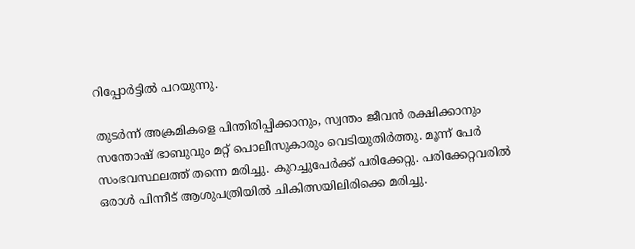റിപ്പോര്‍ട്ടില്‍ പറയുന്നു.

തുടര്‍ന്ന്‌ അക്രമികളെ പിന്തിരിപ്പിക്കാനും, സ്വന്തം ജീവന്‍ രക്ഷിക്കാനും സന്തോഷ് ഭാബുവും മറ്റ് പൊലീസുകാരും വെടിയുതിര്‍ത്തു. മൂന്ന് പേർ സംഭവസ്ഥലത്ത് തന്നെ മരിച്ചു. കുറച്ചുപേര്‍ക്ക് പരിക്കേറ്റു. പരിക്കേറ്റവരിൽ ഒരാൾ പിന്നീട് ആശുപത്രിയിൽ ചികിത്സയിലിരിക്കെ മരിച്ചു.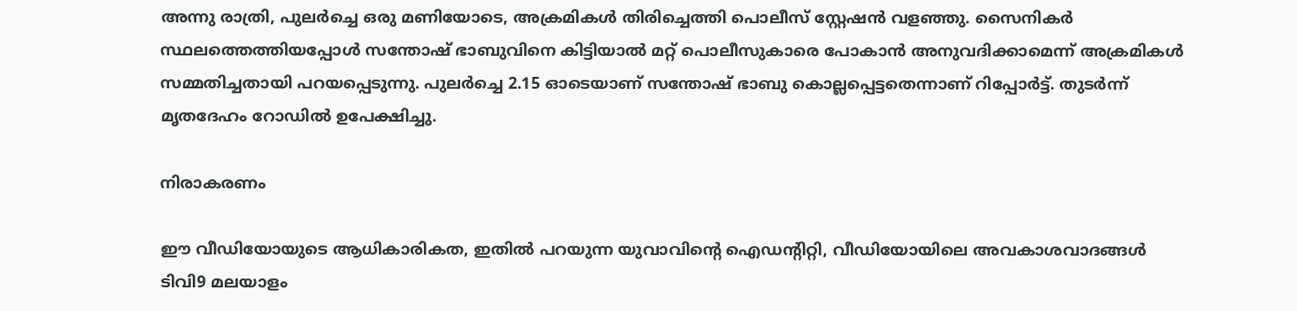അന്നു രാത്രി, പുലർച്ചെ ഒരു മണിയോടെ, അക്രമികള്‍ തിരിച്ചെത്തി പൊലീസ് സ്റ്റേഷന്‍ വളഞ്ഞു. സൈനികര്‍ സ്ഥലത്തെത്തിയപ്പോള്‍ സന്തോഷ് ഭാബുവിനെ കിട്ടിയാല്‍ മറ്റ് പൊലീസുകാരെ പോകാന്‍ അനുവദിക്കാമെന്ന് അക്രമികള്‍ സമ്മതിച്ചതായി പറയപ്പെടുന്നു. പുലര്‍ച്ചെ 2.15 ഓടെയാണ് സന്തോഷ് ഭാബു കൊല്ലപ്പെട്ടതെന്നാണ് റിപ്പോര്‍ട്ട്. തുടര്‍ന്ന് മൃതദേഹം റോഡില്‍ ഉപേക്ഷിച്ചു.

നിരാകരണം

ഈ വീഡിയോയുടെ ആധികാരികത, ഇതില്‍ പറയുന്ന യുവാവിന്റെ ഐഡന്റിറ്റി, വീഡിയോയിലെ അവകാശവാദങ്ങള്‍ ടിവി9 മലയാളം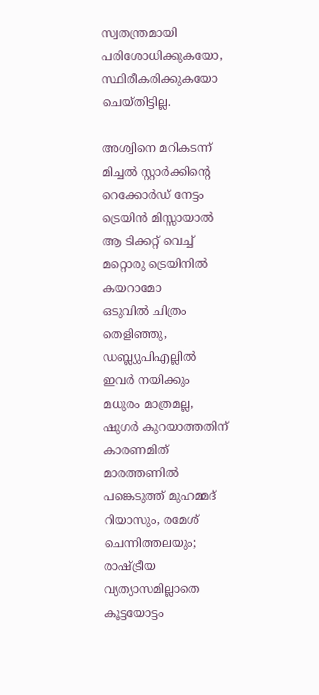സ്വതന്ത്രമായി പരിശോധിക്കുകയോ, സ്ഥിരീകരിക്കുകയോ ചെയ്തിട്ടില്ല.

അശ്വിനെ മറികടന്ന് മിച്ചൽ സ്റ്റാർക്കിൻ്റെ റെക്കോർഡ് നേട്ടം
ട്രെയിന്‍ മിസ്സായാൽ ആ ടിക്കറ്റ് വെച്ച് മറ്റൊരു ട്രെയിനിൽ കയറാമോ
ഒടുവില്‍ ചിത്രം തെളിഞ്ഞു, ഡബ്ല്യുപിഎല്ലില്‍ ഇവര്‍ നയിക്കും
മധുരം മാത്രമല്ല, ഷുഗര്‍ കുറയാത്തതിന് കാരണമിത്
മാരത്തണില്‍ പങ്കെടുത്ത് മുഹമ്മദ് റിയാസും, രമേശ് ചെന്നിത്തലയും; രാഷ്ട്രീയ വ്യത്യാസമില്ലാതെ കൂട്ടയോട്ടം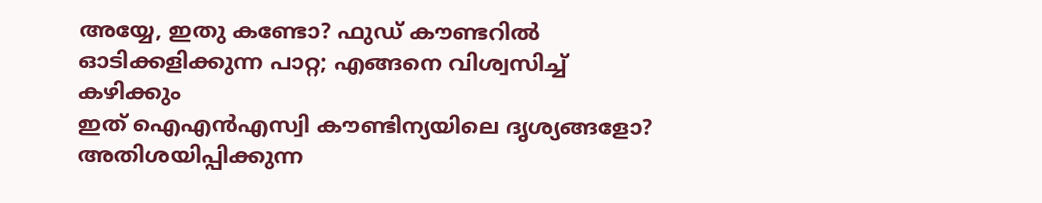അയ്യേ, ഇതു കണ്ടോ? ഫുഡ് കൗണ്ടറില്‍ ഓടിക്കളിക്കുന്ന പാറ്റ; എങ്ങനെ വിശ്വസിച്ച് കഴിക്കും
ഇത് ഐഎന്‍എസ്വി കൗണ്ടിന്യയിലെ ദൃശ്യങ്ങളോ? അതിശയിപ്പിക്കുന്ന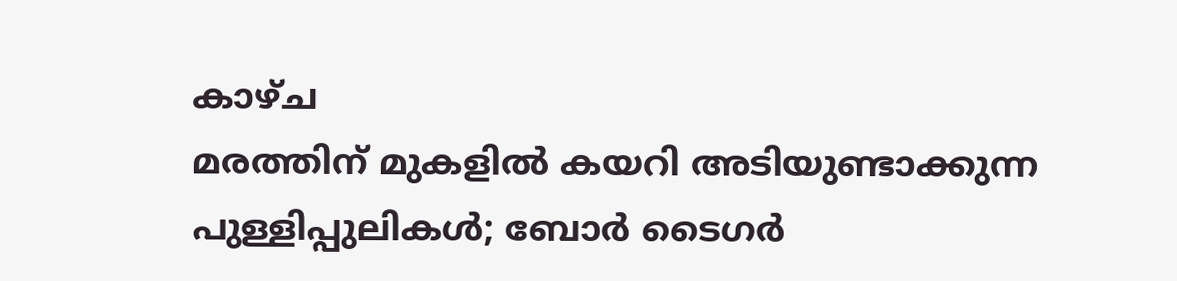കാഴ്ച
മരത്തിന് മുകളില്‍ കയറി അടിയുണ്ടാക്കുന്ന പുള്ളിപ്പുലികള്‍; ബോര്‍ ടൈഗര്‍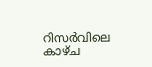റിസര്‍വിലെ കാഴ്ച